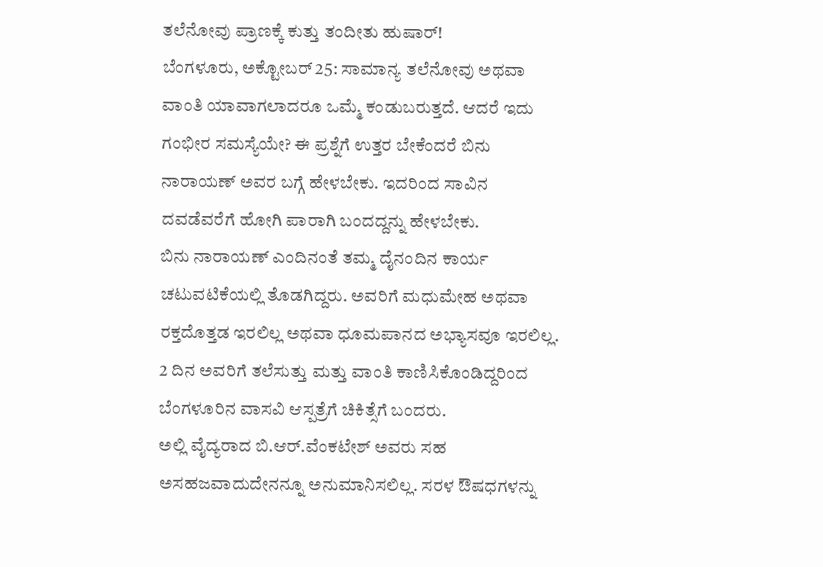ತಲೆನೋವು ಪ್ರಾಣಕ್ಕೆ ಕುತ್ತು ತಂದೀತು ಹುಷಾರ್!
ಬೆಂಗಳೂರು, ಅಕ್ಟೋಬರ್ 25: ಸಾಮಾನ್ಯ ತಲೆನೋವು ಅಥವಾ ವಾಂತಿ ಯಾವಾಗಲಾದರೂ ಒಮ್ಮೆ ಕಂಡುಬರುತ್ತದೆ. ಆದರೆ ಇದು ಗಂಭೀರ ಸಮಸ್ಯೆಯೇ? ಈ ಪ್ರಶ್ನೆಗೆ ಉತ್ತರ ಬೇಕೆಂದರೆ ಬಿನು ನಾರಾಯಣ್ ಅವರ ಬಗ್ಗೆ ಹೇಳಬೇಕು. ಇದರಿಂದ ಸಾವಿನ ದವಡೆವರೆಗೆ ಹೋಗಿ ಪಾರಾಗಿ ಬಂದದ್ದನ್ನು ಹೇಳಬೇಕು.
ಬಿನು ನಾರಾಯಣ್ ಎಂದಿನಂತೆ ತಮ್ಮ ದೈನಂದಿನ ಕಾರ್ಯ ಚಟುವಟಿಕೆಯಲ್ಲಿ ತೊಡಗಿದ್ದರು. ಅವರಿಗೆ ಮಧುಮೇಹ ಅಥವಾ ರಕ್ತದೊತ್ತಡ ಇರಲಿಲ್ಲ ಅಥವಾ ಧೂಮಪಾನದ ಅಭ್ಯಾಸವೂ ಇರಲಿಲ್ಲ. 2 ದಿನ ಅವರಿಗೆ ತಲೆಸುತ್ತು ಮತ್ತು ವಾಂತಿ ಕಾಣಿಸಿಕೊಂಡಿದ್ದರಿಂದ ಬೆಂಗಳೂರಿನ ವಾಸವಿ ಆಸ್ಪತ್ರೆಗೆ ಚಿಕಿತ್ಸೆಗೆ ಬಂದರು.
ಅಲ್ಲಿ ವೈದ್ಯರಾದ ಬಿ.ಆರ್.ವೆಂಕಟೇಶ್ ಅವರು ಸಹ ಅಸಹಜವಾದುದೇನನ್ನೂ ಅನುಮಾನಿಸಲಿಲ್ಲ. ಸರಳ ಔಷಧಗಳನ್ನು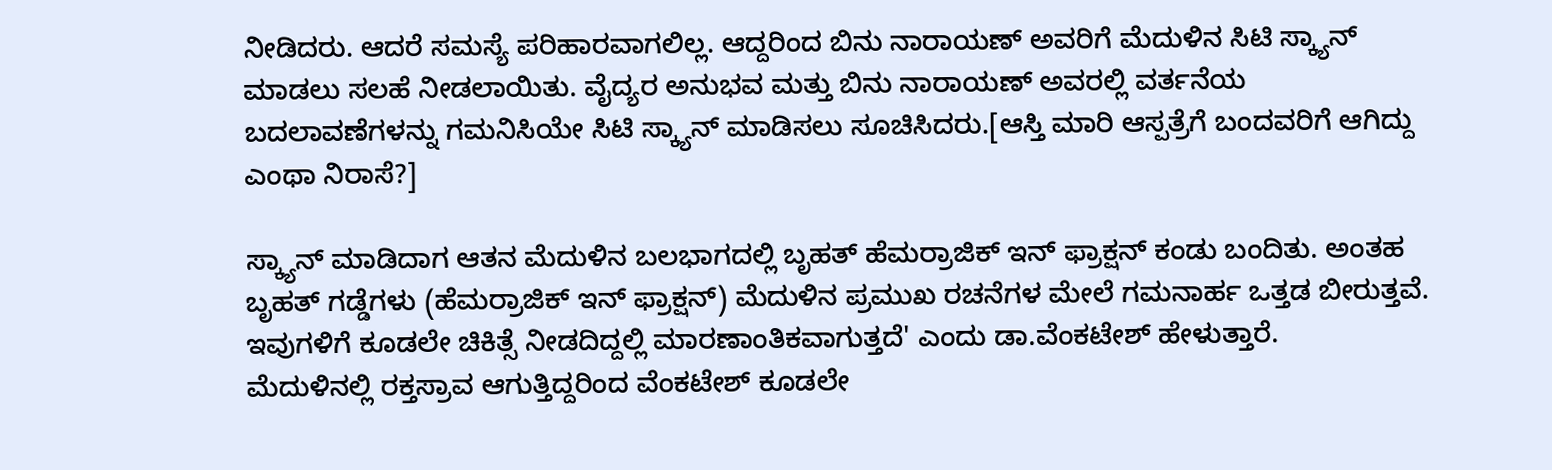ನೀಡಿದರು. ಆದರೆ ಸಮಸ್ಯೆ ಪರಿಹಾರವಾಗಲಿಲ್ಲ. ಆದ್ದರಿಂದ ಬಿನು ನಾರಾಯಣ್ ಅವರಿಗೆ ಮೆದುಳಿನ ಸಿಟಿ ಸ್ಕ್ಯಾನ್ ಮಾಡಲು ಸಲಹೆ ನೀಡಲಾಯಿತು. ವೈದ್ಯರ ಅನುಭವ ಮತ್ತು ಬಿನು ನಾರಾಯಣ್ ಅವರಲ್ಲಿ ವರ್ತನೆಯ ಬದಲಾವಣೆಗಳನ್ನು ಗಮನಿಸಿಯೇ ಸಿಟಿ ಸ್ಕ್ಯಾನ್ ಮಾಡಿಸಲು ಸೂಚಿಸಿದರು.[ಆಸ್ತಿ ಮಾರಿ ಆಸ್ಪತ್ರೆಗೆ ಬಂದವರಿಗೆ ಆಗಿದ್ದು ಎಂಥಾ ನಿರಾಸೆ?]

ಸ್ಕ್ಯಾನ್ ಮಾಡಿದಾಗ ಆತನ ಮೆದುಳಿನ ಬಲಭಾಗದಲ್ಲಿ ಬೃಹತ್ ಹೆಮರ್ರಾಜಿಕ್ ಇನ್ ಫ್ರಾಕ್ಷನ್ ಕಂಡು ಬಂದಿತು. ಅಂತಹ ಬೃಹತ್ ಗಡ್ಡೆಗಳು (ಹೆಮರ್ರಾಜಿಕ್ ಇನ್ ಫ್ರಾಕ್ಷನ್) ಮೆದುಳಿನ ಪ್ರಮುಖ ರಚನೆಗಳ ಮೇಲೆ ಗಮನಾರ್ಹ ಒತ್ತಡ ಬೀರುತ್ತವೆ. ಇವುಗಳಿಗೆ ಕೂಡಲೇ ಚಿಕಿತ್ಸೆ ನೀಡದಿದ್ದಲ್ಲಿ ಮಾರಣಾಂತಿಕವಾಗುತ್ತದೆ' ಎಂದು ಡಾ.ವೆಂಕಟೇಶ್ ಹೇಳುತ್ತಾರೆ.
ಮೆದುಳಿನಲ್ಲಿ ರಕ್ತಸ್ರಾವ ಆಗುತ್ತಿದ್ದರಿಂದ ವೆಂಕಟೇಶ್ ಕೂಡಲೇ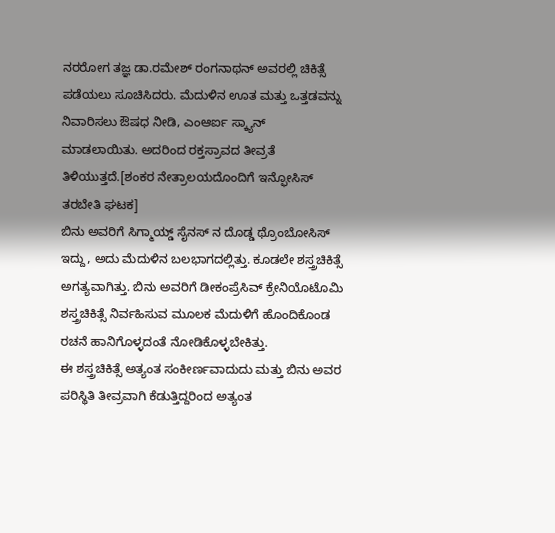ನರರೋಗ ತಜ್ಞ ಡಾ.ರಮೇಶ್ ರಂಗನಾಥನ್ ಅವರಲ್ಲಿ ಚಿಕಿತ್ಸೆ ಪಡೆಯಲು ಸೂಚಿಸಿದರು. ಮೆದುಳಿನ ಊತ ಮತ್ತು ಒತ್ತಡವನ್ನು ನಿವಾರಿಸಲು ಔಷಧ ನೀಡಿ, ಎಂಆರ್ಐ ಸ್ಕ್ಯಾನ್ ಮಾಡಲಾಯಿತು. ಅದರಿಂದ ರಕ್ತಸ್ರಾವದ ತೀವ್ರತೆ ತಿಳಿಯುತ್ತದೆ.[ಶಂಕರ ನೇತ್ರಾಲಯದೊಂದಿಗೆ ಇನ್ಫೋಸಿಸ್ ತರಬೇತಿ ಘಟಕ]
ಬಿನು ಅವರಿಗೆ ಸಿಗ್ಮಾಯ್ಡ್ ಸೈನಸ್ ನ ದೊಡ್ಡ ಥ್ರೊಂಬೋಸಿಸ್ ಇದ್ದು, ಅದು ಮೆದುಳಿನ ಬಲಭಾಗದಲ್ಲಿತ್ತು. ಕೂಡಲೇ ಶಸ್ತ್ರಚಿಕಿತ್ಸೆ ಅಗತ್ಯವಾಗಿತ್ತು. ಬಿನು ಅವರಿಗೆ ಡೀಕಂಪ್ರೆಸಿವ್ ಕ್ರೇನಿಯೊಟೊಮಿ ಶಸ್ತ್ರಚಿಕಿತ್ಸೆ ನಿರ್ವಹಿಸುವ ಮೂಲಕ ಮೆದುಳಿಗೆ ಹೊಂದಿಕೊಂಡ ರಚನೆ ಹಾನಿಗೊಳ್ಳದಂತೆ ನೋಡಿಕೊಳ್ಳಬೇಕಿತ್ತು.
ಈ ಶಸ್ತ್ರಚಿಕಿತ್ಸೆ ಅತ್ಯಂತ ಸಂಕೀರ್ಣವಾದುದು ಮತ್ತು ಬಿನು ಅವರ ಪರಿಸ್ಥಿತಿ ತೀವ್ರವಾಗಿ ಕೆಡುತ್ತಿದ್ದರಿಂದ ಅತ್ಯಂತ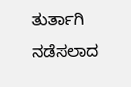ತುರ್ತಾಗಿ ನಡೆಸಲಾದ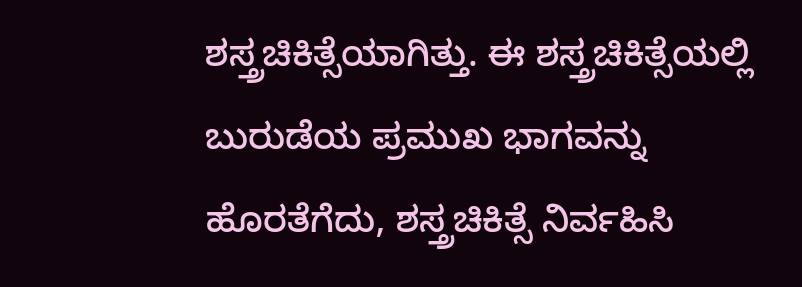ಶಸ್ತ್ರಚಿಕಿತ್ಸೆಯಾಗಿತ್ತು. ಈ ಶಸ್ತ್ರಚಿಕಿತ್ಸೆಯಲ್ಲಿ ಬುರುಡೆಯ ಪ್ರಮುಖ ಭಾಗವನ್ನು ಹೊರತೆಗೆದು, ಶಸ್ತ್ರಚಿಕಿತ್ಸೆ ನಿರ್ವಹಿಸಿ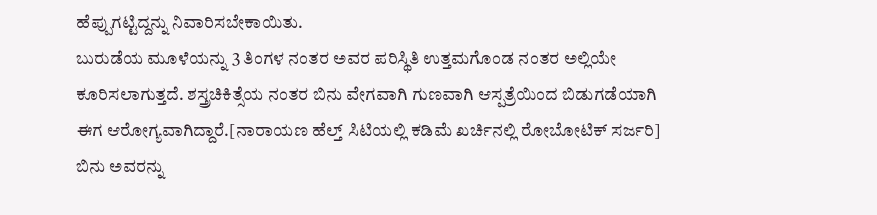ಹೆಪ್ಪುಗಟ್ಟಿದ್ದನ್ನು ನಿವಾರಿಸಬೇಕಾಯಿತು.
ಬುರುಡೆಯ ಮೂಳೆಯನ್ನು 3 ತಿಂಗಳ ನಂತರ ಅವರ ಪರಿಸ್ಥಿತಿ ಉತ್ತಮಗೊಂಡ ನಂತರ ಅಲ್ಲಿಯೇ ಕೂರಿಸಲಾಗುತ್ತದೆ. ಶಸ್ತ್ರಚಿಕಿತ್ಸೆಯ ನಂತರ ಬಿನು ವೇಗವಾಗಿ ಗುಣವಾಗಿ ಆಸ್ಪತ್ರೆಯಿಂದ ಬಿಡುಗಡೆಯಾಗಿ ಈಗ ಆರೋಗ್ಯವಾಗಿದ್ದಾರೆ.[ನಾರಾಯಣ ಹೆಲ್ತ್ ಸಿಟಿಯಲ್ಲಿ ಕಡಿಮೆ ಖರ್ಚಿನಲ್ಲಿ ರೋಬೋಟಿಕ್ ಸರ್ಜರಿ]
ಬಿನು ಅವರನ್ನು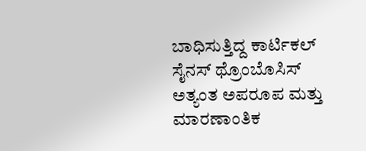ಬಾಧಿಸುತ್ತಿದ್ದ ಕಾರ್ಟಿಕಲ್ ಸೈನಸ್ ಥ್ರೊಂಬೊಸಿಸ್ ಅತ್ಯಂತ ಅಪರೂಪ ಮತ್ತು ಮಾರಣಾಂತಿಕ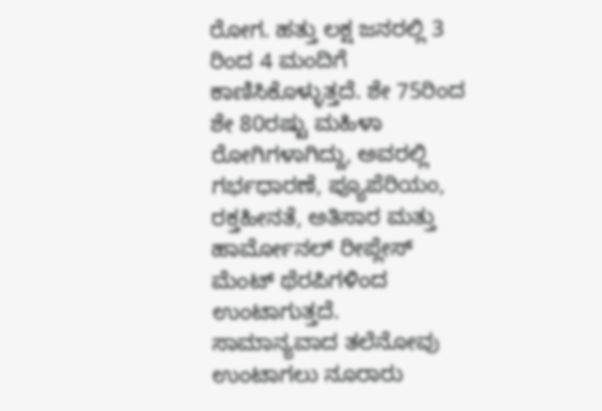ರೋಗ. ಹತ್ತು ಲಕ್ಷ ಜನರಲ್ಲಿ 3 ರಿಂದ 4 ಮಂದಿಗೆ ಕಾಣಿಸಿಕೊಳ್ಳುತ್ತದೆ. ಶೇ 75ರಿಂದ ಶೇ 80ರಷ್ಟು ಮಹಿಳಾ ರೋಗಿಗಳಾಗಿದ್ದು, ಅವರಲ್ಲಿ ಗರ್ಭಧಾರಣೆ, ಪ್ಯೂಪೆರಿಯಂ, ರಕ್ತಹೀನತೆ, ಅತಿಸಾರ ಮತ್ತು ಹಾರ್ಮೋನಲ್ ರೀಪ್ಲೇಸ್ ಮೆಂಟ್ ಥೆರಪಿಗಳಿಂದ ಉಂಟಾಗುತ್ತದೆ.
ಸಾಮಾನ್ಯವಾದ ತಲೆನೋವು ಉಂಟಾಗಲು ನೂರಾರು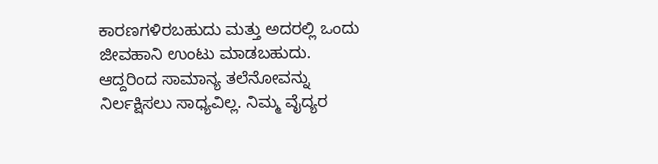ಕಾರಣಗಳಿರಬಹುದು ಮತ್ತು ಅದರಲ್ಲಿ ಒಂದು ಜೀವಹಾನಿ ಉಂಟು ಮಾಡಬಹುದು. ಆದ್ದರಿಂದ ಸಾಮಾನ್ಯ ತಲೆನೋವನ್ನು ನಿರ್ಲಕ್ಷಿಸಲು ಸಾಧ್ಯವಿಲ್ಲ. ನಿಮ್ಮ ವೈದ್ಯರ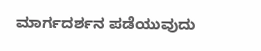ಮಾರ್ಗದರ್ಶನ ಪಡೆಯುವುದು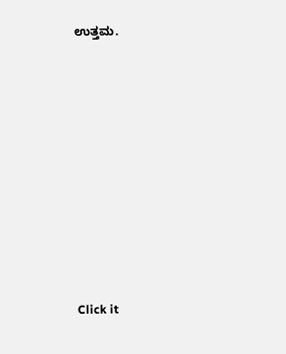ಉತ್ತಮ.











Click it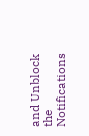and Unblock the Notifications